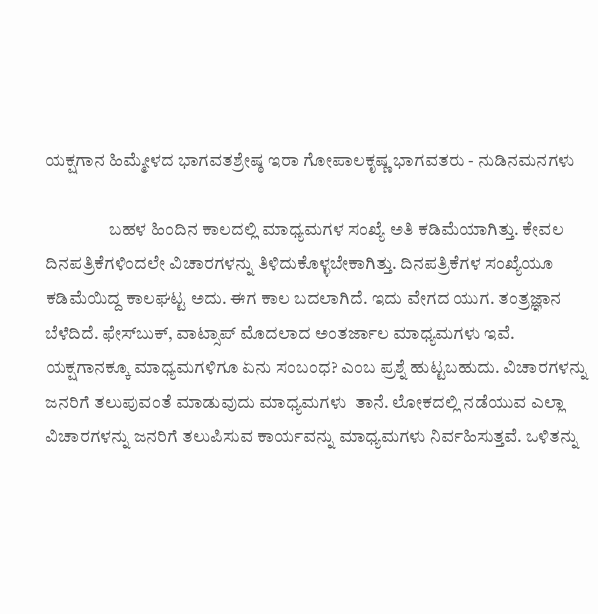ಯಕ್ಷಗಾನ ಹಿಮ್ಮೇಳದ ಭಾಗವತಶ್ರೇಷ್ಠ ಇರಾ ಗೋಪಾಲಕೃಷ್ಣ ಭಾಗವತರು - ನುಡಿನಮನಗಳು

                  ಬಹಳ ಹಿಂದಿನ ಕಾಲದಲ್ಲಿ ಮಾಧ್ಯಮಗಳ ಸಂಖ್ಯೆ ಅತಿ ಕಡಿಮೆಯಾಗಿತ್ತು. ಕೇವಲ ದಿನಪತ್ರಿಕೆಗಳಿಂದಲೇ ವಿಚಾರಗಳನ್ನು ತಿಳಿದುಕೊಳ್ಳಬೇಕಾಗಿತ್ತು. ದಿನಪತ್ರಿಕೆಗಳ ಸಂಖ್ಯೆಯೂ ಕಡಿಮೆಯಿದ್ದ ಕಾಲಘಟ್ಟ ಅದು. ಈಗ ಕಾಲ ಬದಲಾಗಿದೆ. ಇದು ವೇಗದ ಯುಗ. ತಂತ್ರಜ್ಞಾನ ಬೆಳೆದಿದೆ. ಫೇಸ್‍ಬುಕ್, ವಾಟ್ಸಾಪ್ ಮೊದಲಾದ ಅಂತರ್ಜಾಲ ಮಾಧ್ಯಮಗಳು ಇವೆ. ಯಕ್ಷಗಾನಕ್ಕೂ ಮಾಧ್ಯಮಗಳಿಗೂ ಏನು ಸಂಬಂಧ? ಎಂಬ ಪ್ರಶ್ನೆ ಹುಟ್ಟಬಹುದು. ವಿಚಾರಗಳನ್ನು ಜನರಿಗೆ ತಲುಪುವಂತೆ ಮಾಡುವುದು ಮಾಧ್ಯಮಗಳು  ತಾನೆ. ಲೋಕದಲ್ಲಿ ನಡೆಯುವ ಎಲ್ಲಾ ವಿಚಾರಗಳನ್ನು ಜನರಿಗೆ ತಲುಪಿಸುವ ಕಾರ್ಯವನ್ನು ಮಾಧ್ಯಮಗಳು ನಿರ್ವಹಿಸುತ್ತವೆ. ಒಳಿತನ್ನು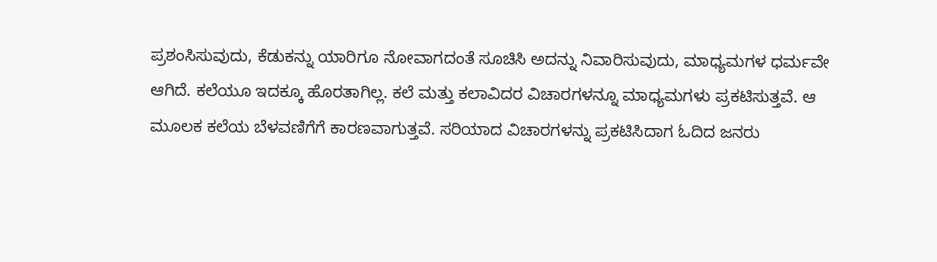ಪ್ರಶಂಸಿಸುವುದು, ಕೆಡುಕನ್ನು ಯಾರಿಗೂ ನೋವಾಗದಂತೆ ಸೂಚಿಸಿ ಅದನ್ನು ನಿವಾರಿಸುವುದು, ಮಾಧ್ಯಮಗಳ ಧರ್ಮವೇ ಆಗಿದೆ. ಕಲೆಯೂ ಇದಕ್ಕೂ ಹೊರತಾಗಿಲ್ಲ. ಕಲೆ ಮತ್ತು ಕಲಾವಿದರ ವಿಚಾರಗಳನ್ನೂ ಮಾಧ್ಯಮಗಳು ಪ್ರಕಟಿಸುತ್ತವೆ. ಆ ಮೂಲಕ ಕಲೆಯ ಬೆಳವಣಿಗೆಗೆ ಕಾರಣವಾಗುತ್ತವೆ. ಸರಿಯಾದ ವಿಚಾರಗಳನ್ನು ಪ್ರಕಟಿಸಿದಾಗ ಓದಿದ ಜನರು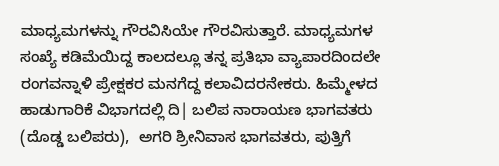ಮಾಧ್ಯಮಗಳನ್ನು ಗೌರವಿಸಿಯೇ ಗೌರವಿಸುತ್ತಾರೆ. ಮಾಧ್ಯಮಗಳ ಸಂಖ್ಯೆ ಕಡಿಮೆಯಿದ್ದ ಕಾಲದಲ್ಲೂ ತನ್ನ ಪ್ರತಿಭಾ ವ್ಯಾಪಾರದಿಂದಲೇ ರಂಗವನ್ನಾಳಿ ಪ್ರೇಕ್ಷಕರ ಮನಗೆದ್ದ ಕಲಾವಿದರನೇಕರು. ಹಿಮ್ಮೇಳದ ಹಾಡುಗಾರಿಕೆ ವಿಭಾಗದಲ್ಲಿ ದಿ| ಬಲಿಪ ನಾರಾಯಣ ಭಾಗವತರು (ದೊಡ್ಡ ಬಲಿಪರು),  ಅಗರಿ ಶ್ರೀನಿವಾಸ ಭಾಗವತರು, ಪುತ್ತಿಗೆ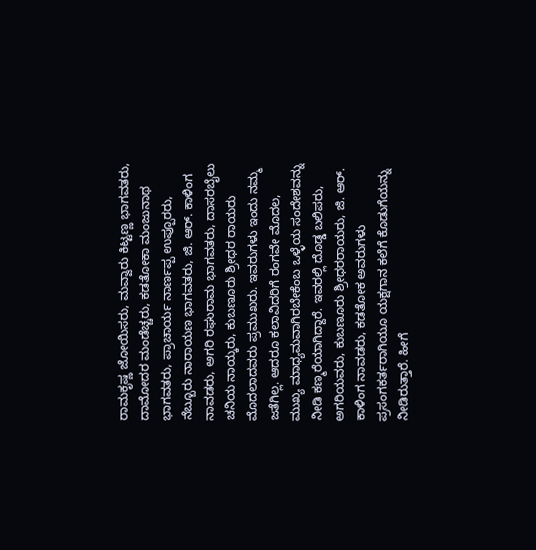ರಾಮಕೃಷ್ಣ ಜೋಯಿಸರು, ಮವ್ವಾರು ಕಿಟ್ಟಣ್ಣ ಭಾಗವತರು, ದಾಮೋದರ ಮಂಡೆಚ್ಚರು, ಕಡತೋಕಾ ಮಂಜುನಾಥ ಭಾಗವತರು, ಪ್ರಾಚಾರ್ಯ ನಾರ್ಣಪ್ಪ ಉಪ್ಪೂರರು, ನೆಬ್ಬೂರು ನಾರಾಯಣ ಭಾಗವತರು, ಜಿ. ಆರ್. ಕಾಳಿಂಗ ನಾವಡರು, ಅಗರಿ ರಘುರಾಮ ಭಾಗವತರು, ದಾಸರಬೈಲು ಚನಿಯ ನಾಯ್ಕರು, ಕುಬಣೂರು ಶ್ರೀಧರ ರಾಯರು ಮೊದಲಾದವರು ಪ್ರಮುಖರು. ಇವರುಗಳು ಇಂದು ನಮ್ಮ ಜತೆಗಿಲ್ಲ. ಆದರೂ ಕಲಾವಿದರಿಗೆ ರಂಗವೇ ಮೊದಲ, ಮುಖ್ಯ ಮಾಧ್ಯಮವಾಗಿರಬೇಕೆಂಬ ಒಳ್ಳೆಯ ಸಂದೇಶವನ್ನು ನೀಡಿ ಕಣ್ಮರೆಯಾಗಿದ್ದಾರೆ. ಇವರಲ್ಲಿ ದೊಡ್ಡ ಬಲಿಪರು, ಅಗರಿಯವರು, ಕುಬಣೂರು ಶ್ರೀಧರರಾಯರು, ಜಿ. ಆರ್. ಕಾಳಿಂಗ ನಾವಡರು, ಕಡತೋಕ ಅವರುಗಳು ಪ್ರಸಂಗಕರ್ತರಾಗಿಯೂ ಯಕ್ಷಗಾನ ಕಲೆಗೆ ಕೊಡುಗೆಯನ್ನು ನೀಡಿರುತ್ತಾರೆ. ಹೀಗೆ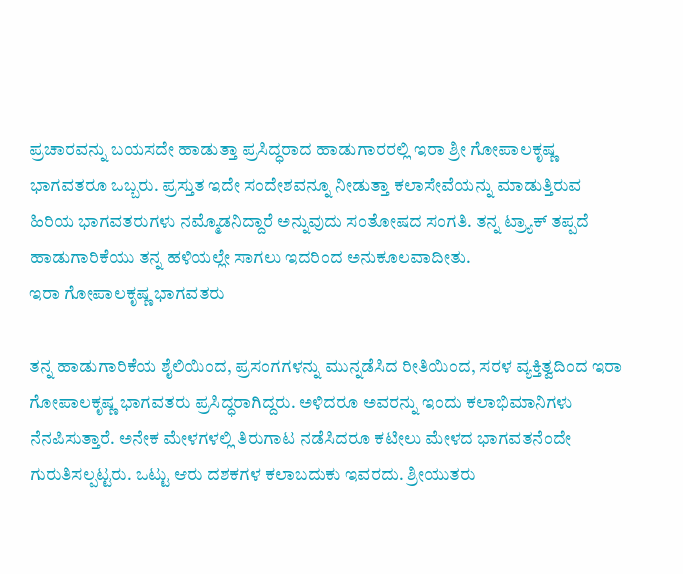ಪ್ರಚಾರವನ್ನು ಬಯಸದೇ ಹಾಡುತ್ತಾ ಪ್ರಸಿದ್ಧರಾದ ಹಾಡುಗಾರರಲ್ಲಿ ಇರಾ ಶ್ರೀ ಗೋಪಾಲಕೃಷ್ಣ ಭಾಗವತರೂ ಒಬ್ಬರು. ಪ್ರಸ್ತುತ ಇದೇ ಸಂದೇಶವನ್ನೂ ನೀಡುತ್ತಾ ಕಲಾಸೇವೆಯನ್ನು ಮಾಡುತ್ತಿರುವ ಹಿರಿಯ ಭಾಗವತರುಗಳು ನಮ್ಮೊಡನಿದ್ದಾರೆ ಅನ್ನುವುದು ಸಂತೋಷದ ಸಂಗತಿ. ತನ್ನ ಟ್ರ್ಯಾಕ್ ತಪ್ಪದೆ ಹಾಡುಗಾರಿಕೆಯು ತನ್ನ ಹಳಿಯಲ್ಲೇ ಸಾಗಲು ಇದರಿಂದ ಅನುಕೂಲವಾದೀತು.
ಇರಾ ಗೋಪಾಲಕೃಷ್ಣ ಭಾಗವತರು

ತನ್ನ ಹಾಡುಗಾರಿಕೆಯ ಶೈಲಿಯಿಂದ, ಪ್ರಸಂಗಗಳನ್ನು ಮುನ್ನಡೆಸಿದ ರೀತಿಯಿಂದ, ಸರಳ ವ್ಯಕ್ತಿತ್ವದಿಂದ ಇರಾ ಗೋಪಾಲಕೃಷ್ಣ ಭಾಗವತರು ಪ್ರಸಿದ್ಧರಾಗಿದ್ದರು. ಅಳಿದರೂ ಅವರನ್ನು ಇಂದು ಕಲಾಭಿಮಾನಿಗಳು ನೆನಪಿಸುತ್ತಾರೆ. ಅನೇಕ ಮೇಳಗಳಲ್ಲಿ ತಿರುಗಾಟ ನಡೆಸಿದರೂ ಕಟೀಲು ಮೇಳದ ಭಾಗವತನೆಂದೇ ಗುರುತಿಸಲ್ಪಟ್ಟರು. ಒಟ್ಟು ಆರು ದಶಕಗಳ ಕಲಾಬದುಕು ಇವರದು. ಶ್ರೀಯುತರು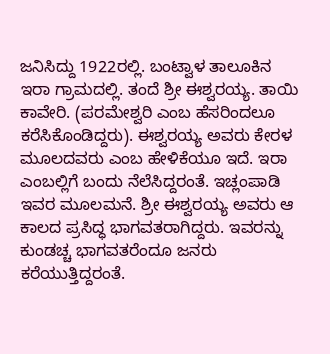ಜನಿಸಿದ್ದು 1922ರಲ್ಲಿ. ಬಂಟ್ವಾಳ ತಾಲೂಕಿನ ಇರಾ ಗ್ರಾಮದಲ್ಲಿ. ತಂದೆ ಶ್ರೀ ಈಶ್ವರಯ್ಯ. ತಾಯಿ ಕಾವೇರಿ. (ಪರಮೇಶ್ವರಿ ಎಂಬ ಹೆಸರಿಂದಲೂ ಕರೆಸಿಕೊಂಡಿದ್ದರು). ಈಶ್ವರಯ್ಯ ಅವರು ಕೇರಳ ಮೂಲದವರು ಎಂಬ ಹೇಳಿಕೆಯೂ ಇದೆ. ಇರಾ ಎಂಬಲ್ಲಿಗೆ ಬಂದು ನೆಲೆಸಿದ್ದರಂತೆ. ಇಚ್ಲಂಪಾಡಿ ಇವರ ಮೂಲಮನೆ. ಶ್ರೀ ಈಶ್ವರಯ್ಯ ಅವರು ಆ ಕಾಲದ ಪ್ರಸಿದ್ಧ ಭಾಗವತರಾಗಿದ್ದರು. ಇವರನ್ನು ಕುಂಡಚ್ಚ ಭಾಗವತರೆಂದೂ ಜನರು ಕರೆಯುತ್ತಿದ್ದರಂತೆ.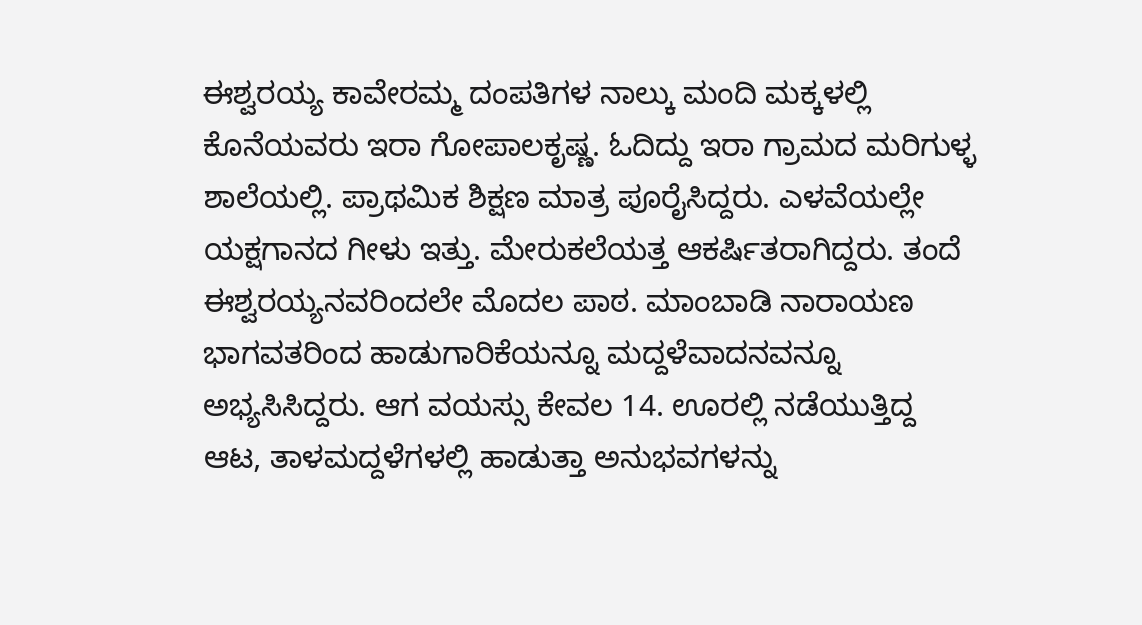ಈಶ್ವರಯ್ಯ ಕಾವೇರಮ್ಮ ದಂಪತಿಗಳ ನಾಲ್ಕು ಮಂದಿ ಮಕ್ಕಳಲ್ಲಿ ಕೊನೆಯವರು ಇರಾ ಗೋಪಾಲಕೃಷ್ಣ. ಓದಿದ್ದು ಇರಾ ಗ್ರಾಮದ ಮರಿಗುಳ್ಳ ಶಾಲೆಯಲ್ಲಿ. ಪ್ರಾಥಮಿಕ ಶಿಕ್ಷಣ ಮಾತ್ರ ಪೂರೈಸಿದ್ದರು. ಎಳವೆಯಲ್ಲೇ ಯಕ್ಷಗಾನದ ಗೀಳು ಇತ್ತು. ಮೇರುಕಲೆಯತ್ತ ಆಕರ್ಷಿತರಾಗಿದ್ದರು. ತಂದೆ ಈಶ್ವರಯ್ಯನವರಿಂದಲೇ ಮೊದಲ ಪಾಠ. ಮಾಂಬಾಡಿ ನಾರಾಯಣ ಭಾಗವತರಿಂದ ಹಾಡುಗಾರಿಕೆಯನ್ನೂ ಮದ್ದಳೆವಾದನವನ್ನೂ ಅಭ್ಯಸಿಸಿದ್ದರು. ಆಗ ವಯಸ್ಸು ಕೇವಲ 14. ಊರಲ್ಲಿ ನಡೆಯುತ್ತಿದ್ದ ಆಟ, ತಾಳಮದ್ದಳೆಗಳಲ್ಲಿ ಹಾಡುತ್ತಾ ಅನುಭವಗಳನ್ನು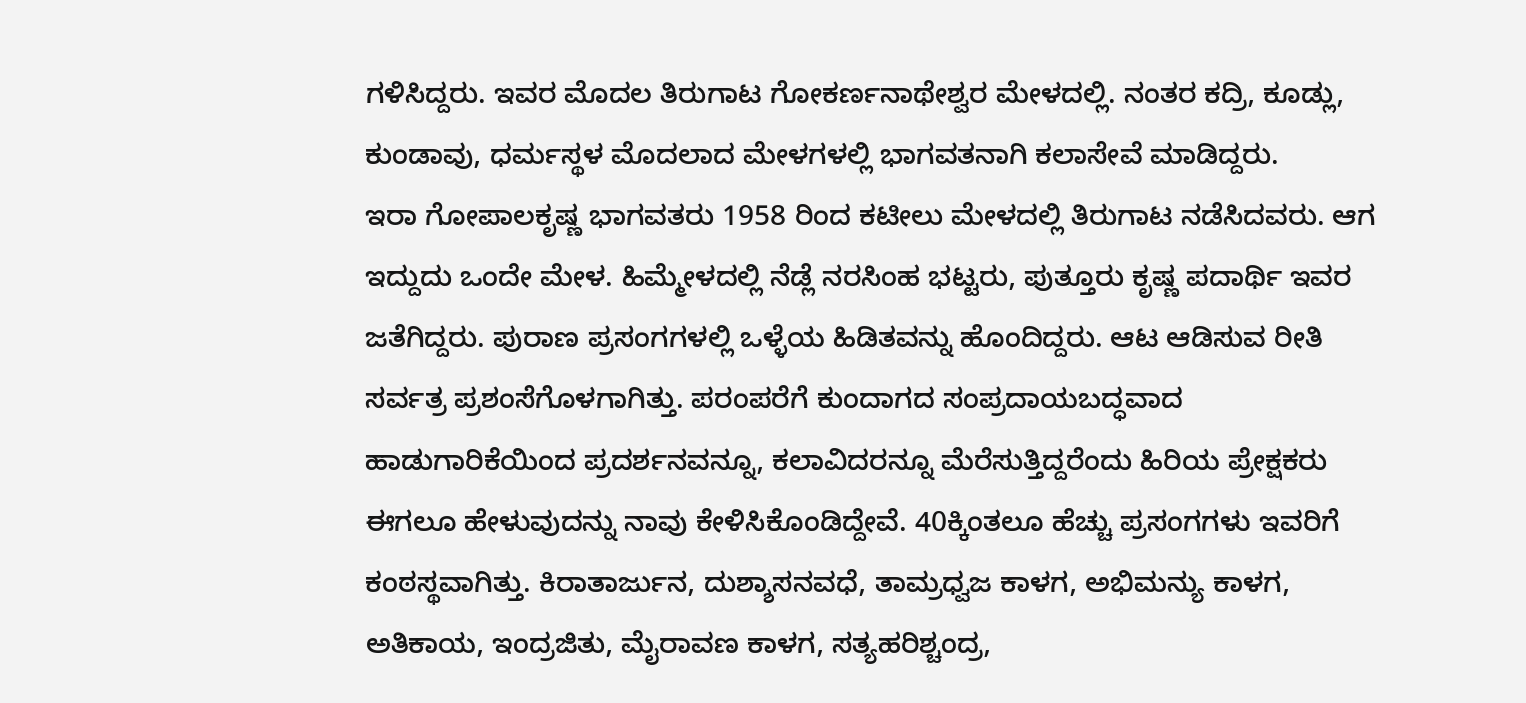ಗಳಿಸಿದ್ದರು. ಇವರ ಮೊದಲ ತಿರುಗಾಟ ಗೋಕರ್ಣನಾಥೇಶ್ವರ ಮೇಳದಲ್ಲಿ. ನಂತರ ಕದ್ರಿ, ಕೂಡ್ಲು, ಕುಂಡಾವು, ಧರ್ಮಸ್ಥಳ ಮೊದಲಾದ ಮೇಳಗಳಲ್ಲಿ ಭಾಗವತನಾಗಿ ಕಲಾಸೇವೆ ಮಾಡಿದ್ದರು.
ಇರಾ ಗೋಪಾಲಕೃಷ್ಣ ಭಾಗವತರು 1958 ರಿಂದ ಕಟೀಲು ಮೇಳದಲ್ಲಿ ತಿರುಗಾಟ ನಡೆಸಿದವರು. ಆಗ ಇದ್ದುದು ಒಂದೇ ಮೇಳ. ಹಿಮ್ಮೇಳದಲ್ಲಿ ನೆಡ್ಲೆ ನರಸಿಂಹ ಭಟ್ಟರು, ಪುತ್ತೂರು ಕೃಷ್ಣ ಪದಾರ್ಥಿ ಇವರ ಜತೆಗಿದ್ದರು. ಪುರಾಣ ಪ್ರಸಂಗಗಳಲ್ಲಿ ಒಳ್ಳೆಯ ಹಿಡಿತವನ್ನು ಹೊಂದಿದ್ದರು. ಆಟ ಆಡಿಸುವ ರೀತಿ ಸರ್ವತ್ರ ಪ್ರಶಂಸೆಗೊಳಗಾಗಿತ್ತು. ಪರಂಪರೆಗೆ ಕುಂದಾಗದ ಸಂಪ್ರದಾಯಬದ್ಧವಾದ ಹಾಡುಗಾರಿಕೆಯಿಂದ ಪ್ರದರ್ಶನವನ್ನೂ, ಕಲಾವಿದರನ್ನೂ ಮೆರೆಸುತ್ತಿದ್ದರೆಂದು ಹಿರಿಯ ಪ್ರೇಕ್ಷಕರು ಈಗಲೂ ಹೇಳುವುದನ್ನು ನಾವು ಕೇಳಿಸಿಕೊಂಡಿದ್ದೇವೆ. 40ಕ್ಕಿಂತಲೂ ಹೆಚ್ಚು ಪ್ರಸಂಗಗಳು ಇವರಿಗೆ ಕಂಠಸ್ಥವಾಗಿತ್ತು. ಕಿರಾತಾರ್ಜುನ, ದುಶ್ಶಾಸನವಧೆ, ತಾಮ್ರಧ್ವಜ ಕಾಳಗ, ಅಭಿಮನ್ಯು ಕಾಳಗ, ಅತಿಕಾಯ, ಇಂದ್ರಜಿತು, ಮೈರಾವಣ ಕಾಳಗ, ಸತ್ಯಹರಿಶ್ಚಂದ್ರ,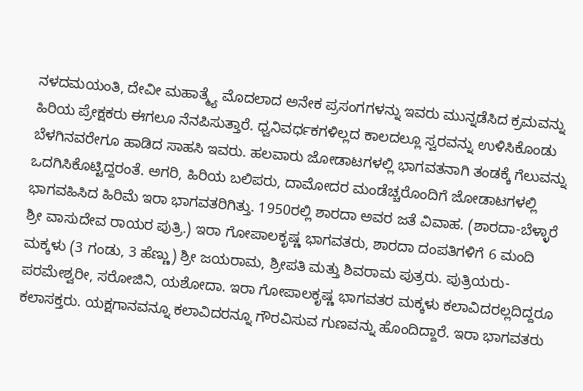ನಳದಮಯಂತಿ, ದೇವೀ ಮಹಾತ್ಮ್ಯೆ ಮೊದಲಾದ ಅನೇಕ ಪ್ರಸಂಗಗಳನ್ನು ಇವರು ಮುನ್ನಡೆಸಿದ ಕ್ರಮವನ್ನು ಹಿರಿಯ ಪ್ರೇಕ್ಷಕರು ಈಗಲೂ ನೆನಪಿಸುತ್ತಾರೆ. ಧ್ವನಿವರ್ಧಕಗಳಿಲ್ಲದ ಕಾಲದಲ್ಲೂ ಸ್ವರವನ್ನು ಉಳಿಸಿಕೊಂಡು ಬೆಳಗಿನವರೇಗೂ ಹಾಡಿದ ಸಾಹಸಿ ಇವರು. ಹಲವಾರು ಜೋಡಾಟಗಳಲ್ಲಿ ಭಾಗವತನಾಗಿ ತಂಡಕ್ಕೆ ಗೆಲುವನ್ನು ಒದಗಿಸಿಕೊಟ್ಟಿದ್ದರಂತೆ. ಅಗರಿ, ಹಿರಿಯ ಬಲಿಪರು, ದಾಮೋದರ ಮಂಡೆಚ್ಚರೊಂದಿಗೆ ಜೋಡಾಟಗಳಲ್ಲಿ ಭಾಗವಹಿಸಿದ ಹಿರಿಮೆ ಇರಾ ಭಾಗವತರಿಗಿತ್ತು. 1950ರಲ್ಲಿ ಶಾರದಾ ಅವರ ಜತೆ ವಿವಾಹ. (ಶಾರದಾ-ಬೆಳ್ಳಾರೆ ಶ್ರೀ ವಾಸುದೇವ ರಾಯರ ಪುತ್ರಿ.) ಇರಾ ಗೋಪಾಲಕೃಷ್ಣ ಭಾಗವತರು, ಶಾರದಾ ದಂಪತಿಗಳಿಗೆ 6 ಮಂದಿ ಮಕ್ಕಳು (3 ಗಂಡು, 3 ಹೆಣ್ಣು) ಶ್ರೀ ಜಯರಾಮ, ಶ್ರೀಪತಿ ಮತ್ತು ಶಿವರಾಮ ಪುತ್ರರು. ಪುತ್ರಿಯರು- ಪರಮೇಶ್ವರೀ, ಸರೋಜಿನಿ, ಯಶೋದಾ. ಇರಾ ಗೋಪಾಲಕೃಷ್ಣ ಭಾಗವತರ ಮಕ್ಕಳು ಕಲಾವಿದರಲ್ಲದಿದ್ದರೂ ಕಲಾಸಕ್ತರು. ಯಕ್ಷಗಾನವನ್ನೂ ಕಲಾವಿದರನ್ನೂ ಗೌರವಿಸುವ ಗುಣವನ್ನು ಹೊಂದಿದ್ದಾರೆ. ಇರಾ ಭಾಗವತರು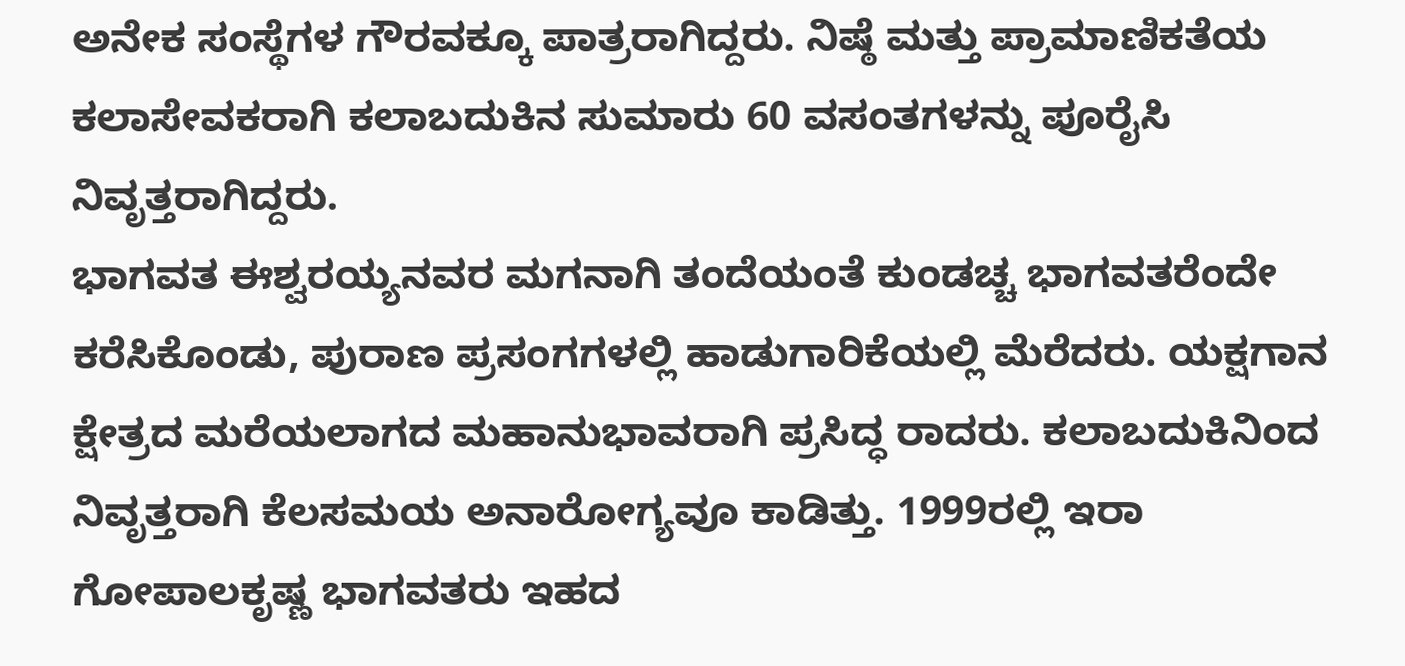ಅನೇಕ ಸಂಸ್ಥೆಗಳ ಗೌರವಕ್ಕೂ ಪಾತ್ರರಾಗಿದ್ದರು. ನಿಷ್ಠೆ ಮತ್ತು ಪ್ರಾಮಾಣಿಕತೆಯ ಕಲಾಸೇವಕರಾಗಿ ಕಲಾಬದುಕಿನ ಸುಮಾರು 60 ವಸಂತಗಳನ್ನು ಪೂರೈಸಿ ನಿವೃತ್ತರಾಗಿದ್ದರು.
ಭಾಗವತ ಈಶ್ವರಯ್ಯನವರ ಮಗನಾಗಿ ತಂದೆಯಂತೆ ಕುಂಡಚ್ಚ ಭಾಗವತರೆಂದೇ ಕರೆಸಿಕೊಂಡು, ಪುರಾಣ ಪ್ರಸಂಗಗಳಲ್ಲಿ ಹಾಡುಗಾರಿಕೆಯಲ್ಲಿ ಮೆರೆದರು. ಯಕ್ಷಗಾನ ಕ್ಷೇತ್ರದ ಮರೆಯಲಾಗದ ಮಹಾನುಭಾವರಾಗಿ ಪ್ರಸಿದ್ಧ ರಾದರು. ಕಲಾಬದುಕಿನಿಂದ ನಿವೃತ್ತರಾಗಿ ಕೆಲಸಮಯ ಅನಾರೋಗ್ಯವೂ ಕಾಡಿತ್ತು. 1999ರಲ್ಲಿ ಇರಾ ಗೋಪಾಲಕೃಷ್ಣ ಭಾಗವತರು ಇಹದ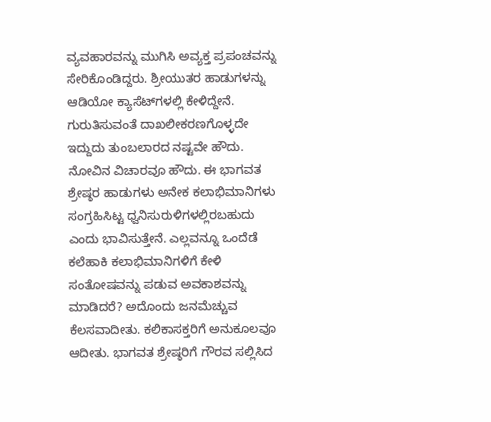ವ್ಯವಹಾರವನ್ನು ಮುಗಿಸಿ ಅವ್ಯಕ್ತ ಪ್ರಪಂಚವನ್ನು ಸೇರಿಕೊಂಡಿದ್ದರು. ಶ್ರೀಯುತರ ಹಾಡುಗಳನ್ನು ಆಡಿಯೋ ಕ್ಯಾಸೆಟ್‍ಗಳಲ್ಲಿ ಕೇಳಿದ್ದೇನೆ. ಗುರುತಿಸುವಂತೆ ದಾಖಲೀಕರಣಗೊಳ್ಳದೇ ಇದ್ದುದು ತುಂಬಲಾರದ ನಷ್ಟವೇ ಹೌದು. ನೋವಿನ ವಿಚಾರವೂ ಹೌದು. ಈ ಭಾಗವತ ಶ್ರೇಷ್ಠರ ಹಾಡುಗಳು ಅನೇಕ ಕಲಾಭಿಮಾನಿಗಳು ಸಂಗ್ರಹಿಸಿಟ್ಟ ಧ್ವನಿಸುರುಳಿಗಳಲ್ಲಿರಬಹುದು ಎಂದು ಭಾವಿಸುತ್ತೇನೆ. ಎಲ್ಲವನ್ನೂ ಒಂದೆಡೆ ಕಲೆಹಾಕಿ ಕಲಾಭಿಮಾನಿಗಳಿಗೆ ಕೇಳಿ ಸಂತೋಷವನ್ನು ಪಡುವ ಅವಕಾಶವನ್ನು ಮಾಡಿದರೆ? ಅದೊಂದು ಜನಮೆಚ್ಚುವ ಕೆಲಸವಾದೀತು. ಕಲಿಕಾಸಕ್ತರಿಗೆ ಅನುಕೂಲವೂ ಆದೀತು. ಭಾಗವತ ಶ್ರೇಷ್ಠರಿಗೆ ಗೌರವ ಸಲ್ಲಿಸಿದ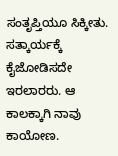ಸಂತೃಪ್ತಿಯೂ ಸಿಕ್ಕೀತು. ಸತ್ಕಾರ್ಯಕ್ಕೆ ಕೈಜೋಡಿಸದೇ ಇರಲಾರರು. ಆ ಕಾಲಕ್ಕಾಗಿ ನಾವು ಕಾಯೋಣ.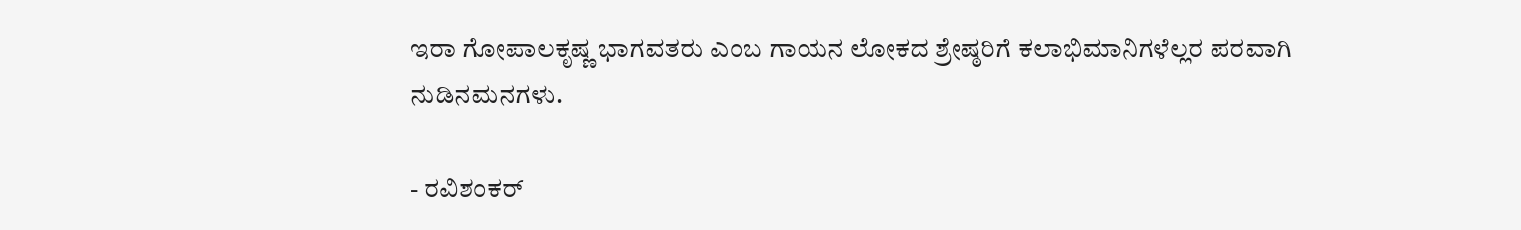ಇರಾ ಗೋಪಾಲಕೃಷ್ಣ ಭಾಗವತರು ಎಂಬ ಗಾಯನ ಲೋಕದ ಶ್ರೇಷ್ಠರಿಗೆ ಕಲಾಭಿಮಾನಿಗಳೆಲ್ಲರ ಪರವಾಗಿ
ನುಡಿನಮನಗಳು.

- ರವಿಶಂಕರ್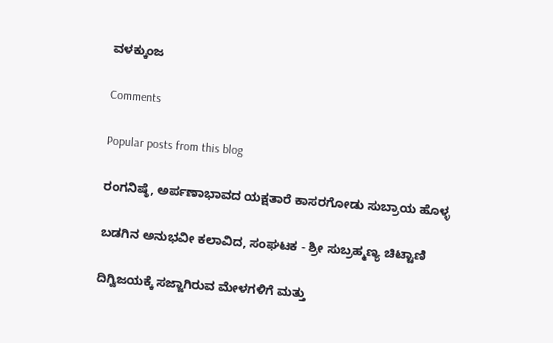ವಳಕ್ಕುಂಜ

Comments

Popular posts from this blog

ರಂಗನಿಷ್ಠೆ, ಅರ್ಪಣಾಭಾವದ ಯಕ್ಷತಾರೆ ಕಾಸರಗೋಡು ಸುಬ್ರಾಯ ಹೊಳ್ಳ

ಬಡಗಿನ ಅನುಭವೀ ಕಲಾವಿದ, ಸಂಘಟಕ - ಶ್ರೀ ಸುಬ್ರಹ್ಮಣ್ಯ ಚಿಟ್ಟಾಣಿ

ದಿಗ್ವಿಜಯಕ್ಕೆ ಸಜ್ಜಾಗಿರುವ ಮೇಳಗಳಿಗೆ ಮತ್ತು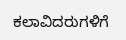ಕಲಾವಿದರುಗಳಿಗೆ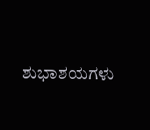ಶುಭಾಶಯಗಳು